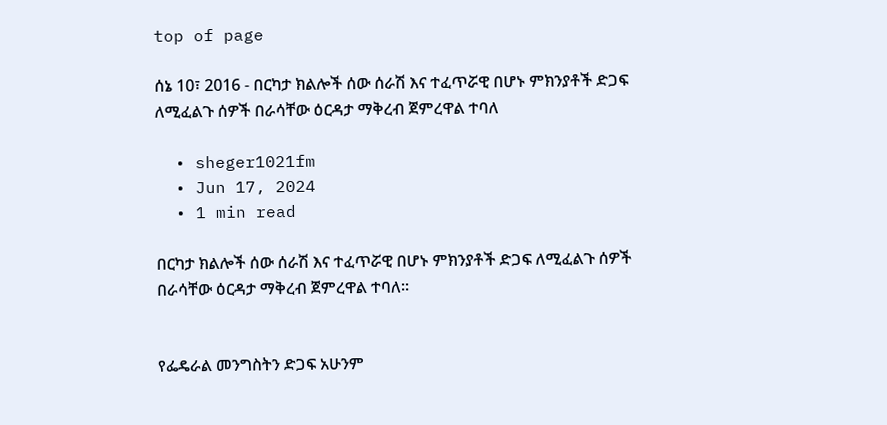top of page

ሰኔ 10፣ 2016 - በርካታ ክልሎች ሰው ሰራሽ እና ተፈጥሯዊ በሆኑ ምክንያቶች ድጋፍ ለሚፈልጉ ሰዎች በራሳቸው ዕርዳታ ማቅረብ ጀምረዋል ተባለ

  • sheger1021fm
  • Jun 17, 2024
  • 1 min read

በርካታ ክልሎች ሰው ሰራሽ እና ተፈጥሯዊ በሆኑ ምክንያቶች ድጋፍ ለሚፈልጉ ሰዎች በራሳቸው ዕርዳታ ማቅረብ ጀምረዋል ተባለ።


የፌዴራል መንግስትን ድጋፍ አሁንም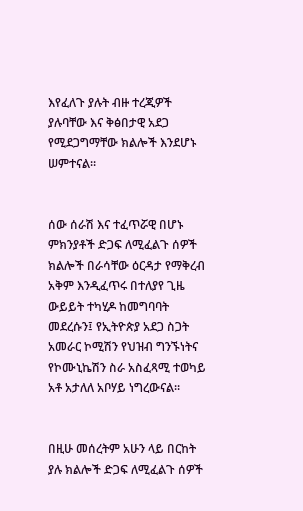እየፈለጉ ያሉት ብዙ ተረጂዎች ያሉባቸው እና ቅፅበታዊ አደጋ የሚደጋግማቸው ክልሎች እንደሆኑ ሠምተናል።


ሰው ሰራሽ እና ተፈጥሯዊ በሆኑ ምክንያቶች ድጋፍ ለሚፈልጉ ሰዎች ክልሎች በራሳቸው ዕርዳታ የማቅረብ አቅም እንዲፈጥሩ በተለያየ ጊዜ ውይይት ተካሂዶ ከመግባባት መደረሱን፤ የኢትዮጵያ አደጋ ስጋት አመራር ኮሚሽን የህዝብ ግንኙነትና የኮሙኒኬሽን ስራ አስፈጻሚ ተወካይ አቶ አታለለ አቦሃይ ነግረውናል።


በዚሁ መሰረትም አሁን ላይ በርከት ያሉ ክልሎች ድጋፍ ለሚፈልጉ ሰዎች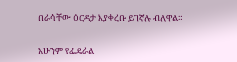በራሳቸው ዕርዳታ እያቀረቡ ይገኛሉ ብለዋል።


አሁንም የፌዴራል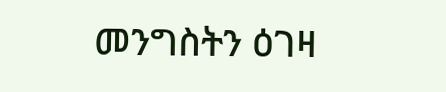መንግስትን ዕገዛ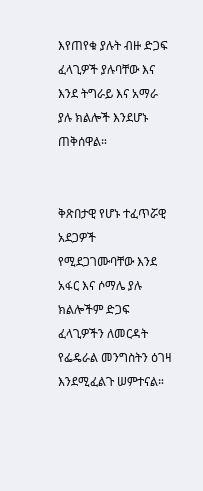እየጠየቁ ያሉት ብዙ ድጋፍ ፈላጊዎች ያሉባቸው እና እንደ ትግራይ እና አማራ ያሉ ክልሎች እንደሆኑ ጠቅሰዋል።


ቅጽበታዊ የሆኑ ተፈጥሯዊ አደጋዎች የሚደጋገሙባቸው እንደ አፋር እና ሶማሌ ያሉ ክልሎችም ድጋፍ ፈላጊዎችን ለመርዳት የፌዴራል መንግስትን ዕገዛ እንደሚፈልጉ ሠምተናል።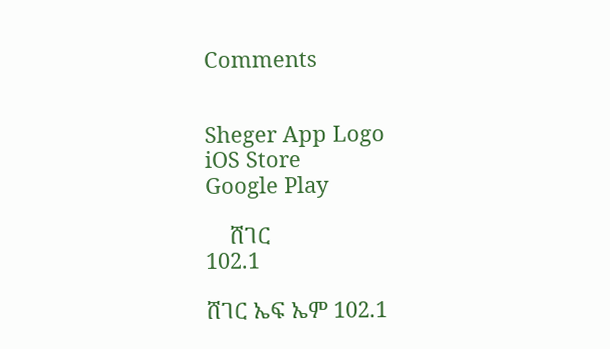Comments


Sheger App Logo
iOS Store
Google Play

    ሸገር
102.1

ሸገር ኤፍ ኤም 102.1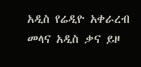አዲስ የሬዲዮ አቀራረብ መላና አዲስ ቃና ይዞ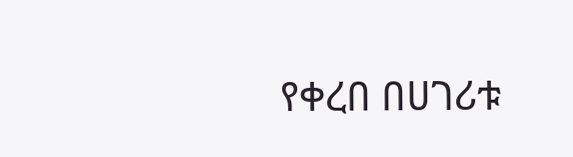የቀረበ በሀገሪቱ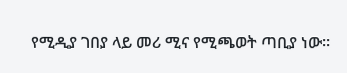የሚዲያ ገበያ ላይ መሪ ሚና የሚጫወት ጣቢያ ነው፡፡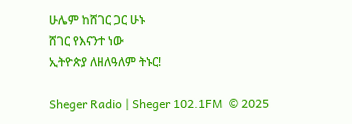ሁሌም ከሸገር ጋር ሁኑ
ሸገር የእናንተ ነው
ኢትዮጵያ ለዘለዓለም ትኑር!

Sheger Radio | Sheger 102.1FM  © 2025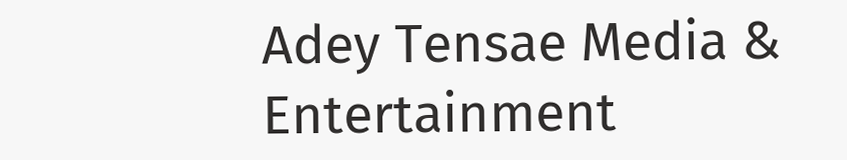Adey Tensae Media & Entertainment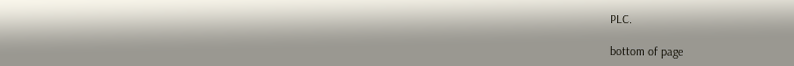PLC.

bottom of page